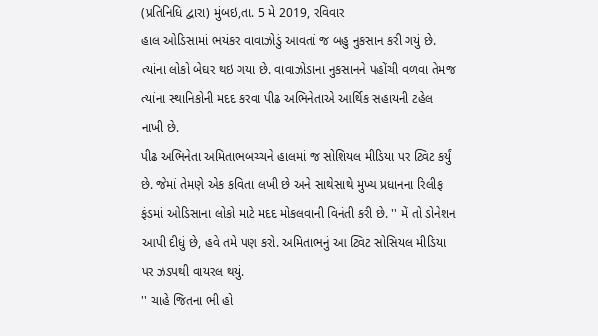(પ્રતિનિધિ દ્વારા) મુંબઇ,તા. 5 મે 2019, રવિવાર
હાલ ઓડિસામાં ભયંકર વાવાઝોડું આવતાં જ બહુ નુકસાન કરી ગયું છે. ત્યાંના લોકો બેઘર થઇ ગયા છે. વાવાઝોડાના નુકસાનને પહોંચી વળવા તેમજ ત્યાંના સ્થાનિકોની મદદ કરવા પીઢ અભિનેતાએ આર્થિક સહાયની ટહેલ નાખી છે.
પીઢ અભિનેતા અમિતાભબચ્ચને હાલમાં જ સોશિયલ મીડિયા પર ટ્વિટ કર્યું છે. જેમાં તેમણે એક કવિતા લખી છે અને સાથેસાથે મુખ્ય પ્રધાનના રિલીફ ફંડમાં ઓડિસાના લોકો માટે મદદ મોકલવાની વિનંતી કરી છે. '' મેં તો ડોનેશન આપી દીધું છે, હવે તમે પણ કરો. અમિતાભનું આ ટ્વિટ સોસિયલ મીડિયા પર ઝડપથી વાયરલ થયું.
'' ચાહે જિતના ભી હો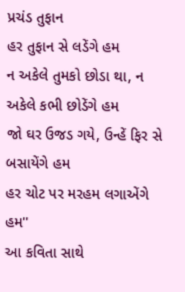પ્રચંડ તુફાન
હર તુફાન સે લડેંગે હમ
ન અકેલે તુમકો છોડા થા, ન અકેલે કભી છોડેંગે હમ
જો ઘર ઉજડ ગયે, ઉન્હેં ફિર સે બસાયેંગે હમ
હર ચોટ પર મરહમ લગાએંગે હમ''
આ કવિતા સાથે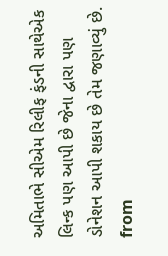અમિતાભે સીએમ રિલીફ ફંડની સાથેએક લિન્ક પણ આપી છે જેના દ્વારા પણ ડોનેશન આપી શકાય છે તેમ જણાવ્યું છે.
from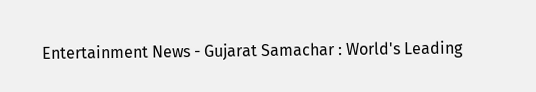Entertainment News - Gujarat Samachar : World's Leading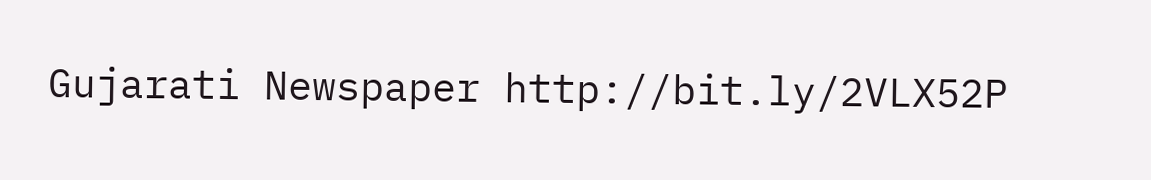Gujarati Newspaper http://bit.ly/2VLX52P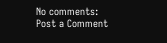No comments:
Post a Comment